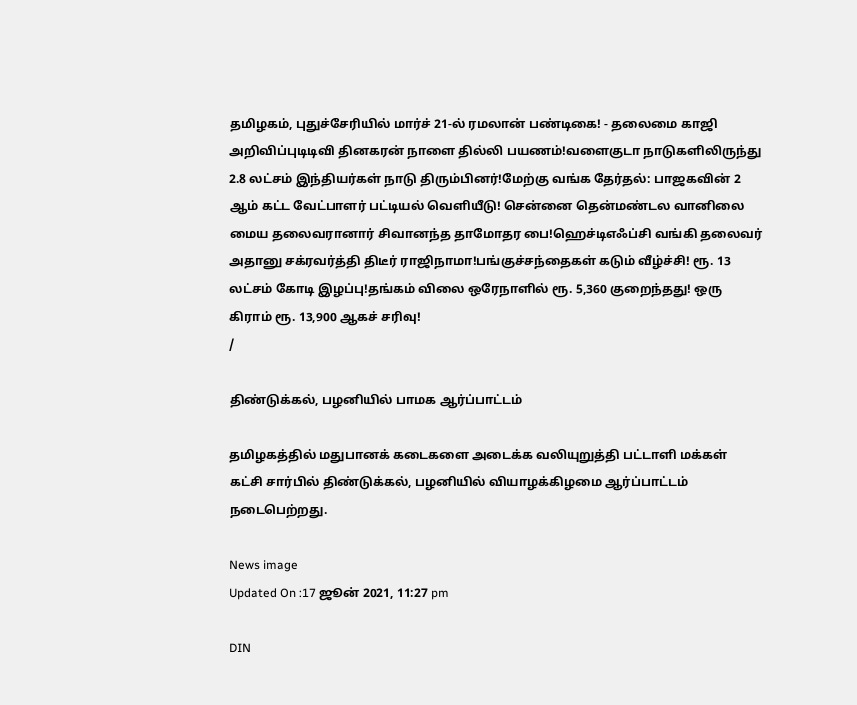தமிழகம், புதுச்சேரியில் மார்ச் 21-ல் ரமலான் பண்டிகை! - தலைமை காஜி அறிவிப்புடிடிவி தினகரன் நாளை தில்லி பயணம்!வளைகுடா நாடுகளிலிருந்து 2.8 லட்சம் இந்தியர்கள் நாடு திரும்பினர்!மேற்கு வங்க தேர்தல்: பாஜகவின் 2 ஆம் கட்ட வேட்பாளர் பட்டியல் வெளியீடு! சென்னை தென்மண்டல வானிலை மைய தலைவரானார் சிவானந்த தாமோதர பை!ஹெச்டிஎஃப்சி வங்கி தலைவர் அதானு சக்ரவர்த்தி திடீர் ராஜிநாமா!பங்குச்சந்தைகள் கடும் வீழ்ச்சி! ரூ. 13 லட்சம் கோடி இழப்பு!தங்கம் விலை ஒரேநாளில் ரூ. 5,360 குறைந்தது! ஒரு கிராம் ரூ. 13,900 ஆகச் சரிவு!
/

திண்டுக்கல், பழனியில் பாமக ஆர்ப்பாட்டம்

தமிழகத்தில் மதுபானக் கடைகளை அடைக்க வலியுறுத்தி பட்டாளி மக்கள் கட்சி சார்பில் திண்டுக்கல், பழனியில் வியாழக்கிழமை ஆர்ப்பாட்டம் நடைபெற்றது.

News image
Updated On :17 ஜூன் 2021, 11:27 pm

DIN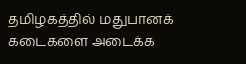தமிழகத்தில் மதுபானக் கடைகளை அடைக்க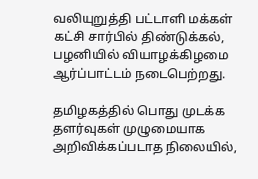வலியுறுத்தி பட்டாளி மக்கள் கட்சி சார்பில் திண்டுக்கல், பழனியில் வியாழக்கிழமை ஆர்ப்பாட்டம் நடைபெற்றது.

தமிழகத்தில் பொது முடக்க தளர்வுகள் முழுமையாக அறிவிக்கப்படாத நிலையில்,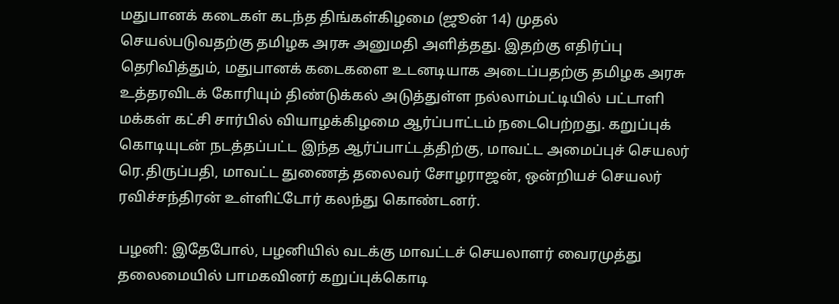மதுபானக் கடைகள் கடந்த திங்கள்கிழமை (ஜூன் 14) முதல் செயல்படுவதற்கு தமிழக அரசு அனுமதி அளித்தது. இதற்கு எதிர்ப்பு தெரிவித்தும், மதுபானக் கடைகளை உடனடியாக அடைப்பதற்கு தமிழக அரசு உத்தரவிடக் கோரியும் திண்டுக்கல் அடுத்துள்ள நல்லாம்பட்டியில் பட்டாளி மக்கள் கட்சி சார்பில் வியாழக்கிழமை ஆர்ப்பாட்டம் நடைபெற்றது. கறுப்புக் கொடியுடன் நடத்தப்பட்ட இந்த ஆர்ப்பாட்டத்திற்கு, மாவட்ட அமைப்புச் செயலர் ரெ.திருப்பதி, மாவட்ட துணைத் தலைவர் சோழராஜன், ஒன்றியச் செயலர் ரவிச்சந்திரன் உள்ளிட்டோர் கலந்து கொண்டனர்.

பழனி: இதேபோல், பழனியில் வடக்கு மாவட்டச் செயலாளர் வைரமுத்து தலைமையில் பாமகவினர் கறுப்புக்கொடி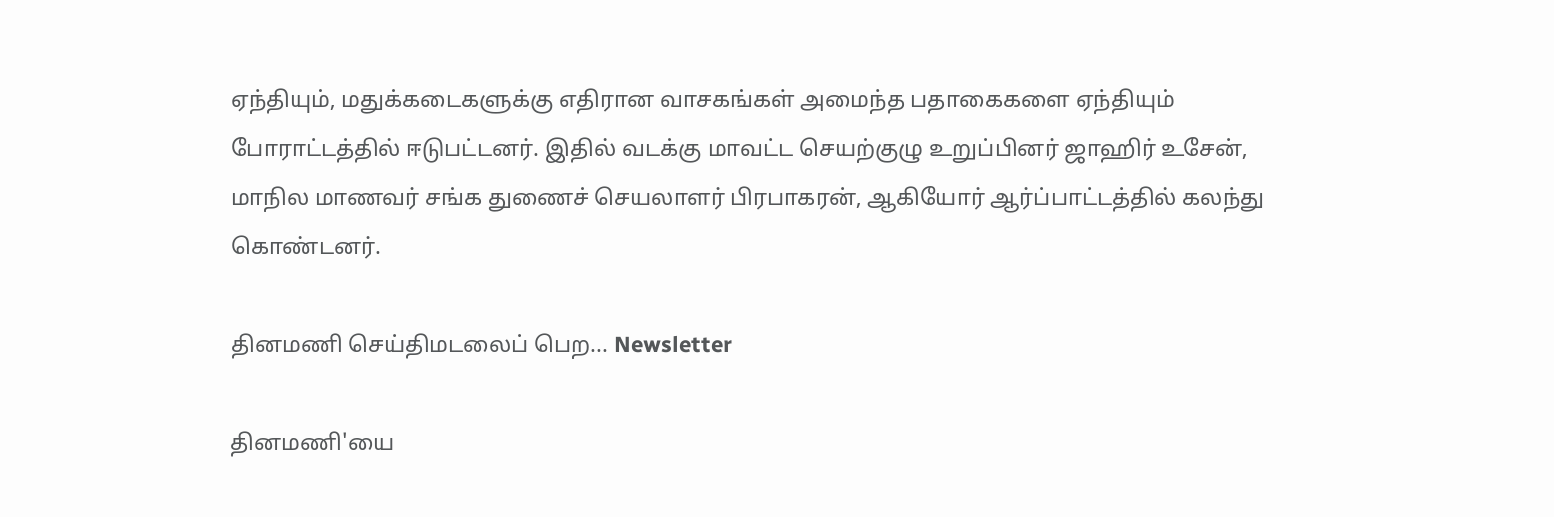ஏந்தியும், மதுக்கடைகளுக்கு எதிரான வாசகங்கள் அமைந்த பதாகைகளை ஏந்தியும் போராட்டத்தில் ஈடுபட்டனர். இதில் வடக்கு மாவட்ட செயற்குழு உறுப்பினர் ஜாஹிர் உசேன், மாநில மாணவர் சங்க துணைச் செயலாளர் பிரபாகரன், ஆகியோர் ஆர்ப்பாட்டத்தில் கலந்து கொண்டனர்.

தினமணி செய்திமடலைப் பெற... Newsletter

தினமணி'யை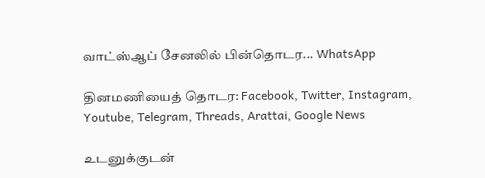வாட்ஸ்ஆப் சேனலில் பின்தொடர... WhatsApp

தினமணியைத் தொடர: Facebook, Twitter, Instagram, Youtube, Telegram, Threads, Arattai, Google News

உடனுக்குடன்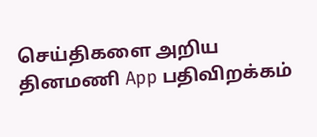செய்திகளை அறிய தினமணி App பதிவிறக்கம்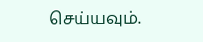செய்யவும்.